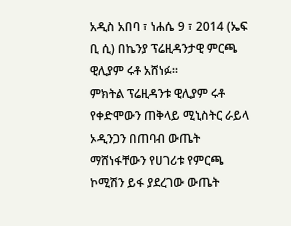አዲስ አበባ ፣ ነሐሴ 9 ፣ 2014 (ኤፍ ቢ ሲ) በኬንያ ፕሬዚዳንታዊ ምርጫ ዊሊያም ሩቶ አሸነፉ።
ምክትል ፕሬዚዳንቱ ዊሊያም ሩቶ የቀድሞውን ጠቅላይ ሚኒስትር ራይላ ኦዲንጋን በጠባብ ውጤት ማሸነፋቸውን የሀገሪቱ የምርጫ ኮሚሽን ይፋ ያደረገው ውጤት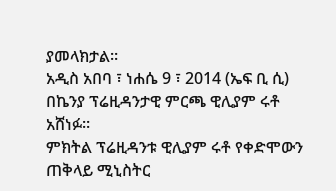ያመላክታል።
አዲስ አበባ ፣ ነሐሴ 9 ፣ 2014 (ኤፍ ቢ ሲ) በኬንያ ፕሬዚዳንታዊ ምርጫ ዊሊያም ሩቶ አሸነፉ።
ምክትል ፕሬዚዳንቱ ዊሊያም ሩቶ የቀድሞውን ጠቅላይ ሚኒስትር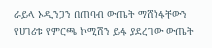ራይላ ኦዲንጋን በጠባብ ውጤት ማሸነፋቸውን የሀገሪቱ የምርጫ ኮሚሽን ይፋ ያደረገው ውጤት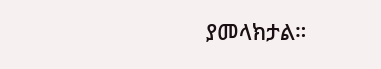ያመላክታል።